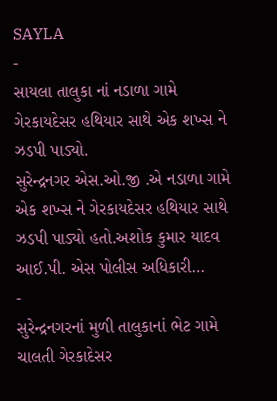SAYLA
-
સાયલા તાલુકા નાં નડાળા ગામે ગેરકાયદેસર હથિયાર સાથે એક શખ્સ ને ઝડપી પાડ્યો.
સુરેન્દ્રનગર એસ.ઓ.જી .એ નડાળા ગામે એક શખ્સ ને ગેરકાયદેસર હથિયાર સાથે ઝડપી પાડ્યો હતો.અશોક કુમાર યાદવ આઈ.પી. એસ પોલીસ અધિકારી…
-
સુરેન્દ્રનગરનાં મુળી તાલુકાનાં ભેટ ગામે ચાલતી ગેરકાદેસર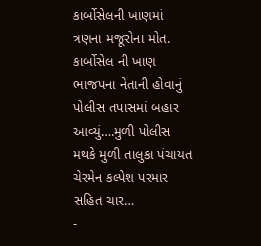કાર્બોસેલની ખાણમાં ત્રણના મજૂરોના મોત.
કાર્બોસેલ ની ખાણ ભાજપના નેતાની હોવાનું પોલીસ તપાસમાં બહાર આવ્યું….મુળી પોલીસ મથકે મુળી તાલુકા પંચાયત ચેરમેન કલ્પેશ પરમાર સહિત ચાર…
-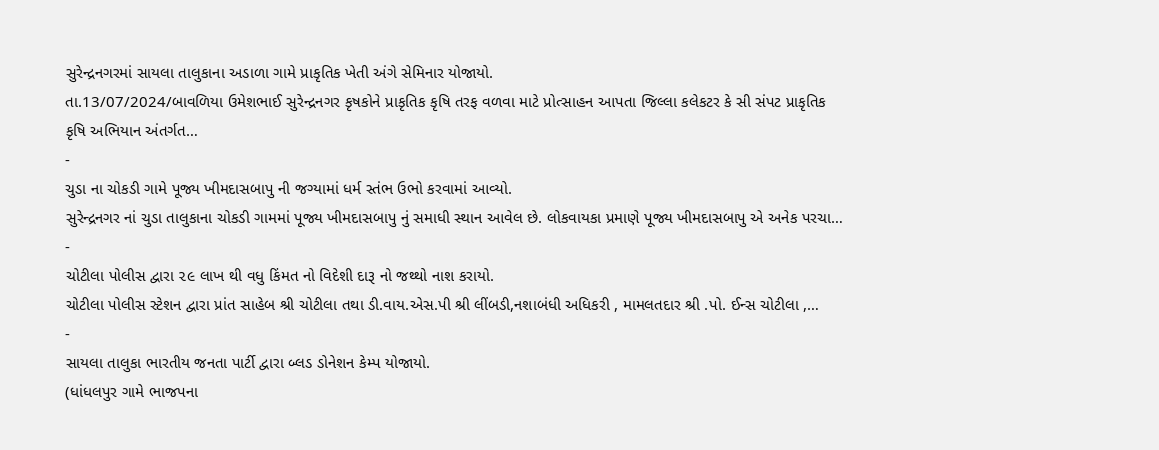સુરેન્દ્રનગરમાં સાયલા તાલુકાના અડાળા ગામે પ્રાકૃતિક ખેતી અંગે સેમિનાર યોજાયો.
તા.13/07/2024/બાવળિયા ઉમેશભાઈ સુરેન્દ્રનગર કૃષકોને પ્રાકૃતિક કૃષિ તરફ વળવા માટે પ્રોત્સાહન આપતા જિલ્લા કલેકટર કે સી સંપટ પ્રાકૃતિક કૃષિ અભિયાન અંતર્ગત…
-
ચુડા ના ચોકડી ગામે પૂજ્ય ખીમદાસબાપુ ની જગ્યામાં ધર્મ સ્તંભ ઉભો કરવામાં આવ્યો.
સુરેન્દ્રનગર નાં ચુડા તાલુકાના ચોકડી ગામમાં પૂજ્ય ખીમદાસબાપુ નું સમાધી સ્થાન આવેલ છે. લોકવાયકા પ્રમાણે પૂજ્ય ખીમદાસબાપુ એ અનેક પરચા…
-
ચોટીલા પોલીસ દ્વારા ૨૯ લાખ થી વધુ કિંમત નો વિદેશી દારૂ નો જથ્થો નાશ કરાયો.
ચોટીલા પોલીસ સ્ટેશન દ્વારા પ્રાંત સાહેબ શ્રી ચોટીલા તથા ડી.વાય.એસ.પી શ્રી લીંબડી,નશાબંધી અધિકરી , મામલતદાર શ્રી .પો. ઈન્સ ચોટીલા ,…
-
સાયલા તાલુકા ભારતીય જનતા પાર્ટી દ્વારા બ્લડ ડોનેશન કેમ્પ યોજાયો.
(ધાંધલપુર ગામે ભાજપના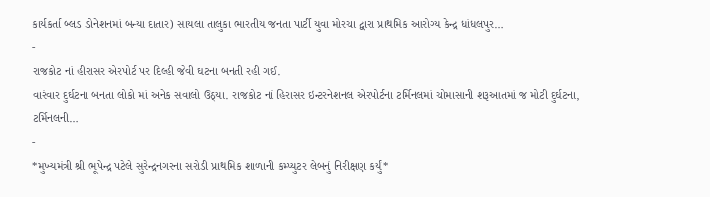કાર્યકર્તા બ્લડ ડોનેશનમાં બન્યા દાતાર) સાયલા તાલુકા ભારતીય જનતા પાર્ટી યુવા મોરચા દ્વારા પ્રાથમિક આરોગ્ય કેન્દ્ર ધાંધલપુર…
-
રાજકોટ નાં હીરાસર એરપોર્ટ પર દિલ્હી જેવી ઘટના બનતી રહી ગઈ.
વારંવાર દુર્ઘટના બનતા લોકો માં અનેક સવાલો ઉઠ્યા. રાજકોટ નાં હિરાસર ઇન્ટરનેશનલ એરપોર્ટના ટર્મિનલમાં ચોમાસાની શરૂઆતમાં જ મોટી દુર્ઘટના, ટર્મિનલની…
-
*મુખ્યમંત્રી શ્રી ભૂપેન્દ્ર પટેલે સુરેન્દ્રનગરના સરોડી પ્રાથમિક શાળાની કમ્પ્યુટર લેબનું નિરીક્ષણ કર્યું*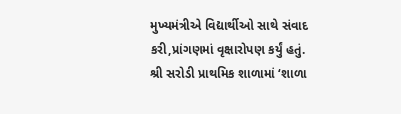મુખ્યમંત્રીએ વિદ્યાર્થીઓ સાથે સંવાદ કરી,પ્રાંગણમાં વૃક્ષારોપણ કર્યું હતું. શ્રી સરોડી પ્રાથમિક શાળામાં ‘શાળા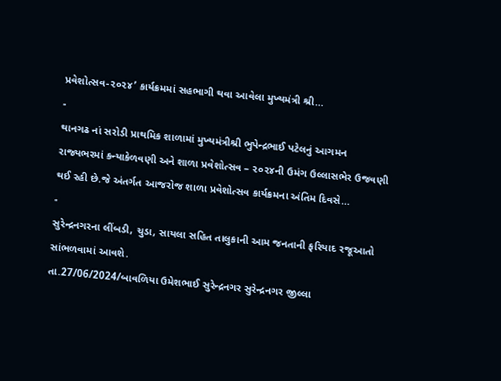પ્રવેશોત્સવ-૨૦૨૪’ કાર્યક્રમમાં સહભાગી થવા આવેલા મુખ્યમંત્રી શ્રી…
-
થાનગઢ નાં સરોડી પ્રાથમિક શાળામાં મુખ્યમંત્રીશ્રી ભુપેન્દ્રભાઈ પટેલનું આગમન
રાજ્યભરમાં કન્યાકેળવણી અને શાળા પ્રવેશોત્સવ – ૨૦૨૪ની ઉમંગ ઉલ્લાસભેર ઉજવણી થઈ રહી છે.જે અંતર્ગત આજરોજ શાળા પ્રવેશોત્સવ કાર્યક્રમના અંતિમ દિવસે…
-
સુરેન્દ્રનગરના લીંબડી, ચુડા, સાયલા સહિત તાલુકાની આમ જનતાની ફરિયાદ રજૂઆતો સાંભળવામાં આવશે.
તા.27/06/2024/બાવળિયા ઉમેશભાઈ સુરેન્દ્રનગર સુરેન્દ્રનગર જીલ્લા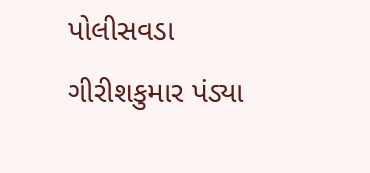પોલીસવડા ગીરીશકુમાર પંડ્યા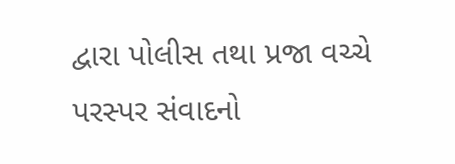દ્વારા પોલીસ તથા પ્રજા વચ્ચે પરસ્પર સંવાદનો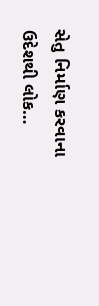સેતુ નિર્માણ કરવાના ઉદેશથી લોક…